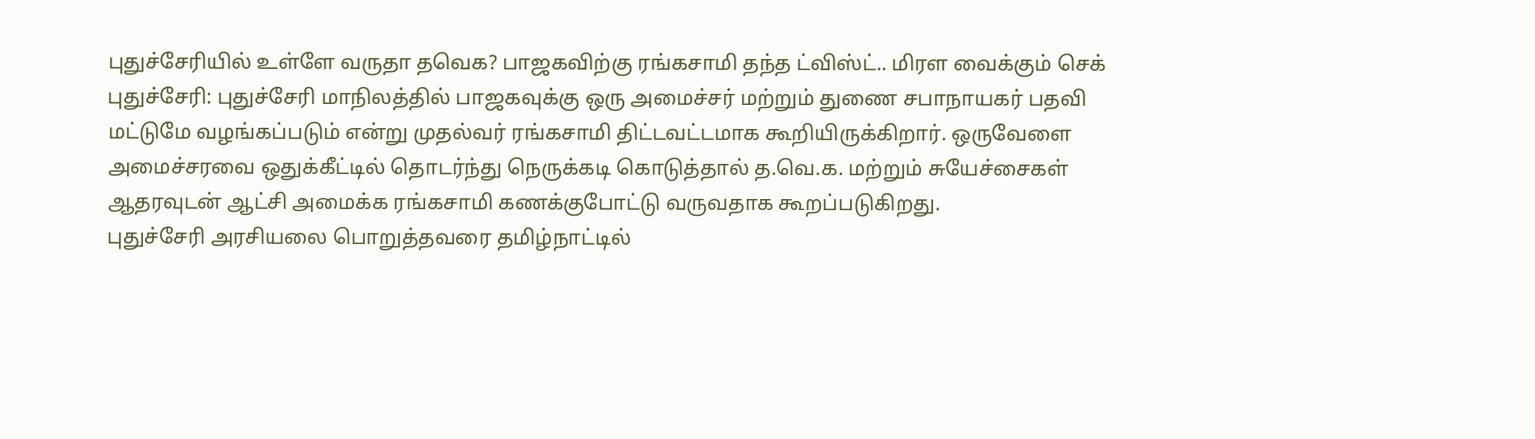புதுச்சேரியில் உள்ளே வருதா தவெக? பாஜகவிற்கு ரங்கசாமி தந்த ட்விஸ்ட்.. மிரள வைக்கும் செக்
புதுச்சேரி: புதுச்சேரி மாநிலத்தில் பாஜகவுக்கு ஒரு அமைச்சர் மற்றும் துணை சபாநாயகர் பதவி மட்டுமே வழங்கப்படும் என்று முதல்வர் ரங்கசாமி திட்டவட்டமாக கூறியிருக்கிறார். ஒருவேளை அமைச்சரவை ஒதுக்கீட்டில் தொடர்ந்து நெருக்கடி கொடுத்தால் த.வெ.க. மற்றும் சுயேச்சைகள் ஆதரவுடன் ஆட்சி அமைக்க ரங்கசாமி கணக்குபோட்டு வருவதாக கூறப்படுகிறது.
புதுச்சேரி அரசியலை பொறுத்தவரை தமிழ்நாட்டில்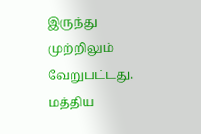இருந்து முற்றிலும் வேறுபட்டது. மத்திய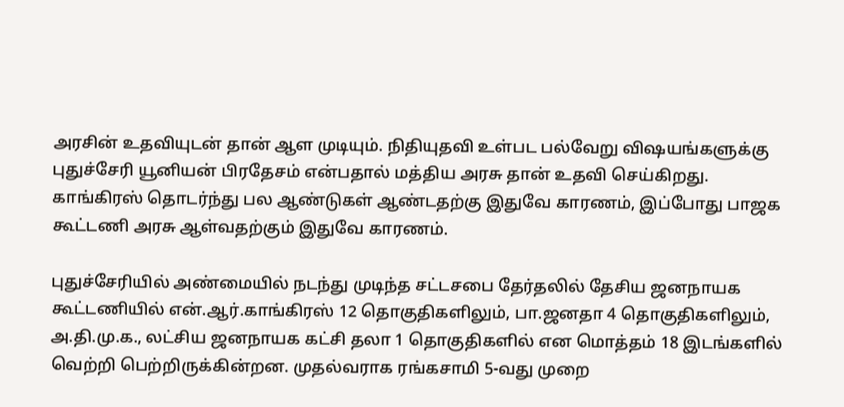அரசின் உதவியுடன் தான் ஆள முடியும். நிதியுதவி உள்பட பல்வேறு விஷயங்களுக்கு புதுச்சேரி யூனியன் பிரதேசம் என்பதால் மத்திய அரசு தான் உதவி செய்கிறது. காங்கிரஸ் தொடர்ந்து பல ஆண்டுகள் ஆண்டதற்கு இதுவே காரணம், இப்போது பாஜக கூட்டணி அரசு ஆள்வதற்கும் இதுவே காரணம்.

புதுச்சேரியில் அண்மையில் நடந்து முடிந்த சட்டசபை தேர்தலில் தேசிய ஜனநாயக கூட்டணியில் என்.ஆர்.காங்கிரஸ் 12 தொகுதிகளிலும், பா.ஜனதா 4 தொகுதிகளிலும், அ.தி.மு.க., லட்சிய ஜனநாயக கட்சி தலா 1 தொகுதிகளில் என மொத்தம் 18 இடங்களில் வெற்றி பெற்றிருக்கின்றன. முதல்வராக ரங்கசாமி 5-வது முறை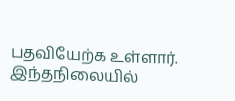பதவியேற்க உள்ளார்.
இந்தநிலையில்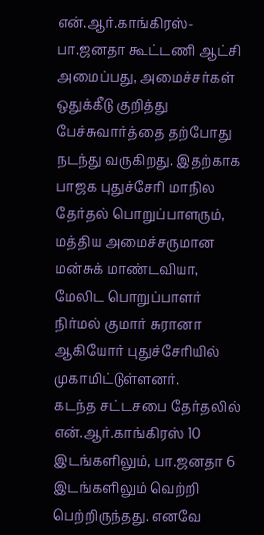என்.ஆர்.காங்கிரஸ்- பா.ஜனதா கூட்டணி ஆட்சி அமைப்பது, அமைச்சர்கள் ஒதுக்கீடு குறித்து பேச்சுவார்த்தை தற்போது நடந்து வருகிறது. இதற்காக பாஜக புதுச்சேரி மாநில தேர்தல் பொறுப்பாளரும், மத்திய அமைச்சருமான மன்சுக் மாண்டவியா, மேலிட பொறுப்பாளர் நிர்மல் குமார் சுரானா ஆகியோர் புதுச்சேரியில் முகாமிட்டுள்ளனர்.
கடந்த சட்டசபை தேர்தலில் என்.ஆர்.காங்கிரஸ் 10 இடங்களிலும், பா.ஜனதா 6 இடங்களிலும் வெற்றி பெற்றிருந்தது. எனவே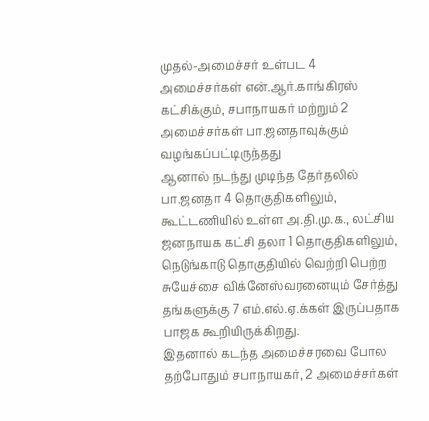முதல்-அமைச்சர் உள்பட 4 அமைச்சர்கள் என்.ஆர்.காங்கிரஸ் கட்சிக்கும், சபாநாயகர் மற்றும் 2 அமைச்சர்கள் பா.ஜனதாவுக்கும் வழங்கப்பட்டிருந்தது
ஆனால் நடந்து முடிந்த தேர்தலில் பா.ஜனதா 4 தொகுதிகளிலும், கூட்டணியில் உள்ள அ.தி.மு.க., லட்சிய ஜனநாயக கட்சி தலா 1 தொகுதிகளிலும், நெடுங்காடு தொகுதியில் வெற்றி பெற்ற சுயேச்சை விக்னேஸ்வரனையும் சேர்த்து தங்களுக்கு 7 எம்.எல்.ஏ.க்கள் இருப்பதாக பாஜக கூறியிருக்கிறது.
இதனால் கடந்த அமைச்சரவை போல தற்போதும் சபாநாயகர், 2 அமைச்சர்கள்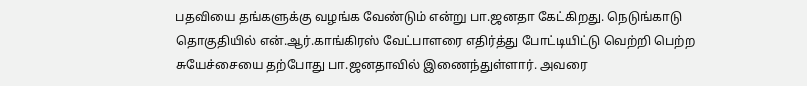பதவியை தங்களுக்கு வழங்க வேண்டும் என்று பா.ஜனதா கேட்கிறது. நெடுங்காடு தொகுதியில் என்.ஆர்.காங்கிரஸ் வேட்பாளரை எதிர்த்து போட்டியிட்டு வெற்றி பெற்ற சுயேச்சையை தற்போது பா.ஜனதாவில் இணைந்துள்ளார். அவரை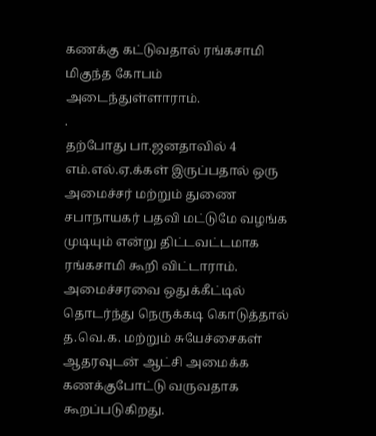கணக்கு கட்டுவதால் ரங்கசாமி மிகுந்த கோபம் அடைந்துள்ளாராம்.
.
தற்போது பா.ஜனதாவில் 4 எம்.எல்.ஏ.க்கள் இருப்பதால் ஒரு அமைச்சர் மற்றும் துணை சபாநாயகர் பதவி மட்டுமே வழங்க முடியும் என்று திட்டவட்டமாக ரங்கசாமி கூறி விட்டாராம். அமைச்சரவை ஒதுக்கீட்டில் தொடர்ந்து நெருக்கடி கொடுத்தால் த.வெ.க. மற்றும் சுயேச்சைகள் ஆதரவுடன் ஆட்சி அமைக்க கணக்குபோட்டு வருவதாக கூறப்படுகிறது.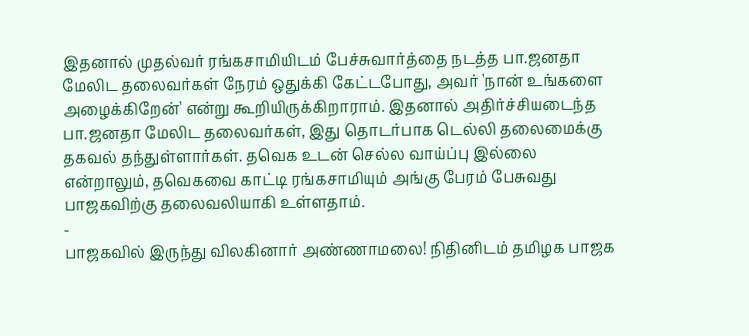இதனால் முதல்வர் ரங்கசாமியிடம் பேச்சுவார்த்தை நடத்த பா.ஜனதா மேலிட தலைவர்கள் நேரம் ஒதுக்கி கேட்டபோது, அவர் 'நான் உங்களை அழைக்கிறேன்' என்று கூறியிருக்கிறாராம். இதனால் அதிர்ச்சியடைந்த பா.ஜனதா மேலிட தலைவர்கள், இது தொடர்பாக டெல்லி தலைமைக்கு தகவல் தந்துள்ளார்கள். தவெக உடன் செல்ல வாய்ப்பு இல்லை என்றாலும், தவெகவை காட்டி ரங்கசாமியும் அங்கு பேரம் பேசுவது பாஜகவிற்கு தலைவலியாகி உள்ளதாம்.
-
பாஜகவில் இருந்து விலகினார் அண்ணாமலை! நிதினிடம் தமிழக பாஜக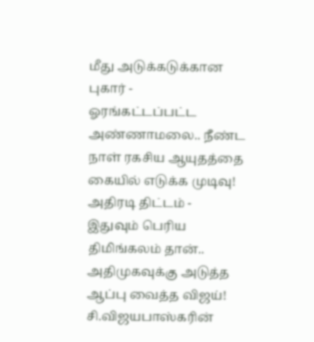மீது அடுக்கடுக்கான புகார் -
ஓரங்கட்டப்பட்ட அண்ணாமலை.. நீண்ட நாள் ரகசிய ஆயுதத்தை கையில் எடுக்க முடிவு! அதிரடி திட்டம் -
இதுவும் பெரிய திமிங்கலம் தான்.. அதிமுகவுக்கு அடுத்த ஆப்பு வைத்த விஜய்! சி.விஜயபாஸ்கரின்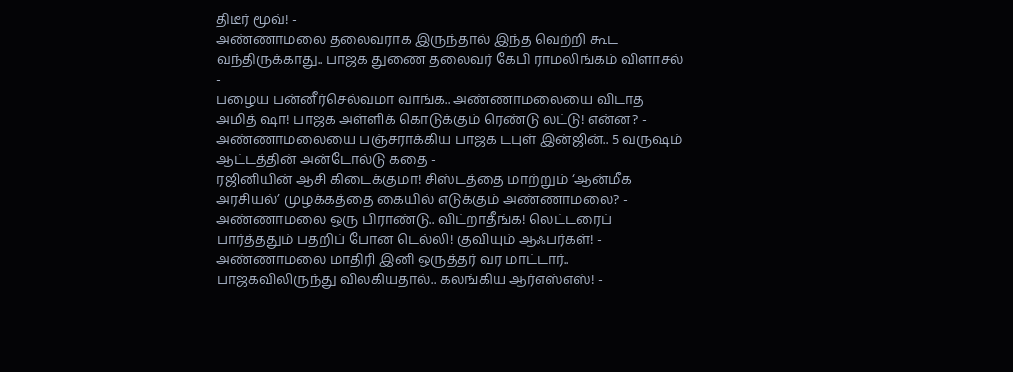திடீர் மூவ்! -
அண்ணாமலை தலைவராக இருந்தால் இந்த வெற்றி கூட வந்திருக்காது.. பாஜக துணை தலைவர் கேபி ராமலிங்கம் விளாசல் -
பழைய பன்னீர்செல்வமா வாங்க.. அண்ணாமலையை விடாத அமித் ஷா! பாஜக அள்ளிக் கொடுக்கும் ரெண்டு லட்டு! என்ன? -
அண்ணாமலையை பஞ்சராக்கிய பாஜக டபுள் இன்ஜின்.. 5 வருஷம் ஆட்டத்தின் அன்டோல்டு கதை -
ரஜினியின் ஆசி கிடைக்குமா! சிஸ்டத்தை மாற்றும் ‘ஆன்மீக அரசியல்’ முழக்கத்தை கையில் எடுக்கும் அண்ணாமலை? -
அண்ணாமலை ஒரு பிராண்டு.. விட்றாதீங்க! லெட்டரைப் பார்த்ததும் பதறிப் போன டெல்லி! குவியும் ஆஃபர்கள்! -
அண்ணாமலை மாதிரி இனி ஒருத்தர் வர மாட்டார்.. பாஜகவிலிருந்து விலகியதால்.. கலங்கிய ஆர்எஸ்எஸ்! -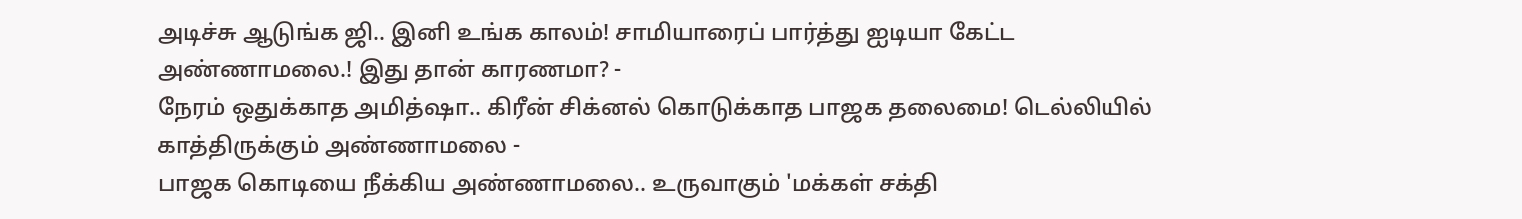அடிச்சு ஆடுங்க ஜி.. இனி உங்க காலம்! சாமியாரைப் பார்த்து ஐடியா கேட்ட அண்ணாமலை.! இது தான் காரணமா? -
நேரம் ஒதுக்காத அமித்ஷா.. கிரீன் சிக்னல் கொடுக்காத பாஜக தலைமை! டெல்லியில் காத்திருக்கும் அண்ணாமலை -
பாஜக கொடியை நீக்கிய அண்ணாமலை.. உருவாகும் 'மக்கள் சக்தி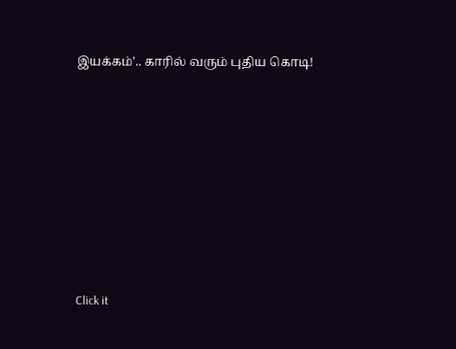இயக்கம்'.. காரில் வரும் புதிய கொடி!












Click it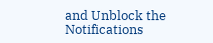and Unblock the Notifications